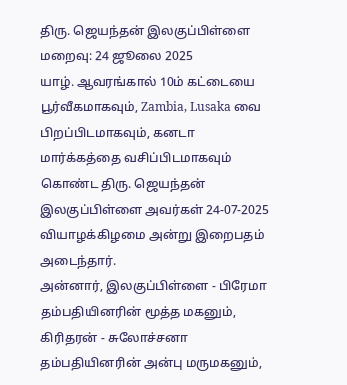திரு. ஜெயந்தன் இலகுப்பிள்ளை
மறைவு: 24 ஜூலை 2025
யாழ். ஆவரங்கால் 10ம் கட்டையை பூர்வீகமாகவும், Zambia, Lusaka வை பிறப்பிடமாகவும், கனடா மார்க்கத்தை வசிப்பிடமாகவும் கொண்ட திரு. ஜெயந்தன் இலகுப்பிள்ளை அவர்கள் 24-07-2025 வியாழக்கிழமை அன்று இறைபதம் அடைந்தார்.
அன்னார், இலகுப்பிள்ளை - பிரேமா தம்பதியினரின் மூத்த மகனும், கிரிதரன் - சுலோச்சனா தம்பதியினரின் அன்பு மருமகனும்,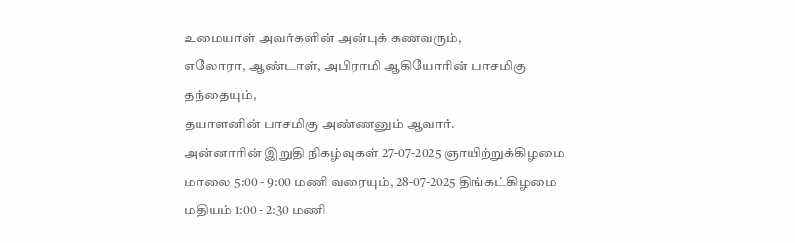உமையாள் அவர்களின் அன்புக் கணவரும்,
எலோரா, ஆண்டாள், அபிராமி ஆகியோரின் பாசமிகு தந்தையும்,
தயாளனின் பாசமிகு அண்ணனும் ஆவார்.
அன்னாரின் இறுதி நிகழ்வுகள் 27-07-2025 ஞாயிற்றுக்கிழமை மாலை 5:00 - 9:00 மணி வரையும், 28-07-2025 திங்கட்கிழமை மதியம் 1:00 - 2:30 மணி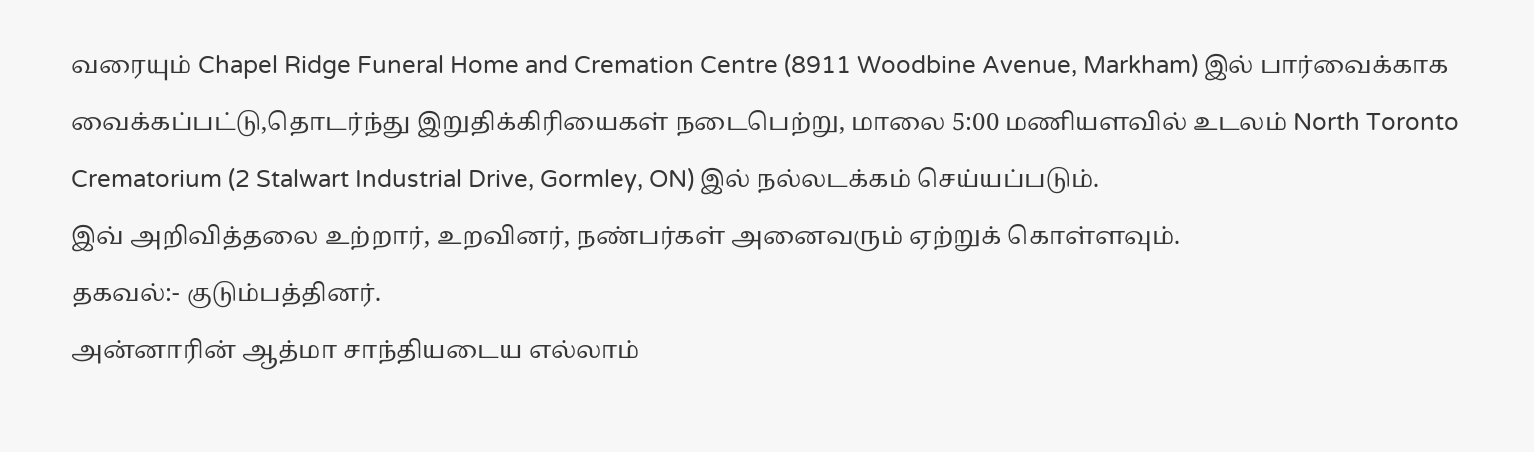வரையும் Chapel Ridge Funeral Home and Cremation Centre (8911 Woodbine Avenue, Markham) இல் பார்வைக்காக வைக்கப்பட்டு,தொடர்ந்து இறுதிக்கிரியைகள் நடைபெற்று, மாலை 5:00 மணியளவில் உடலம் North Toronto Crematorium (2 Stalwart Industrial Drive, Gormley, ON) இல் நல்லடக்கம் செய்யப்படும்.
இவ் அறிவித்தலை உற்றார், உறவினர், நண்பர்கள் அனைவரும் ஏற்றுக் கொள்ளவும்.
தகவல்:- குடும்பத்தினர்.
அன்னாரின் ஆத்மா சாந்தியடைய எல்லாம்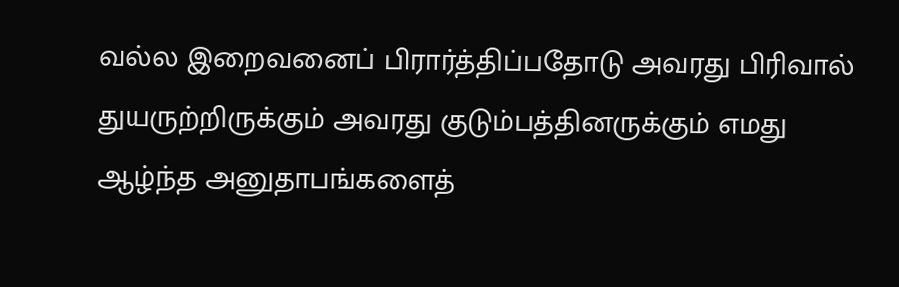வல்ல இறைவனைப் பிரார்த்திப்பதோடு அவரது பிரிவால் துயருற்றிருக்கும் அவரது குடும்பத்தினருக்கும் எமது ஆழ்ந்த அனுதாபங்களைத்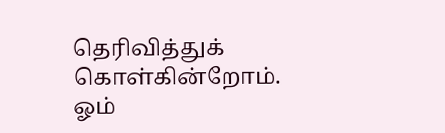தெரிவித்துக் கொள்கின்றோம்.
ஓம்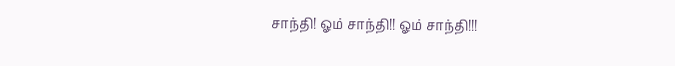சாந்தி! ஓம் சாந்தி!! ஓம் சாந்தி!!!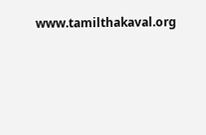www.tamilthakaval.org